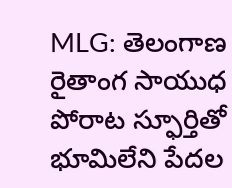MLG: తెలంగాణ రైతాంగ సాయుధ పోరాట స్ఫూర్తితో భూమిలేని పేదల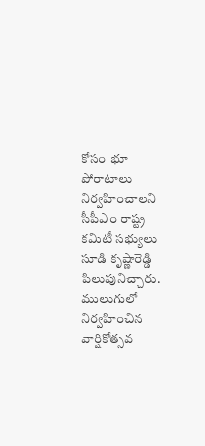కోసం భూ పోరాటాలు నిర్వహించాలని సీపీఎం రాష్ట్ర కమిటీ సభ్యులు సూడి కృష్ణారెడ్డి పిలుపునిచ్చారు. ములుగులో నిర్వహించిన వార్షికోత్సవ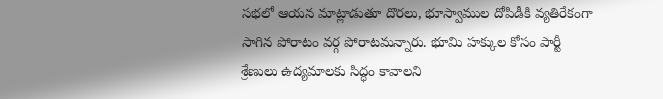సభలో ఆయన మాట్లాడుతూ దొరలు, భూస్వాముల దోపిడీకి వ్యతిరేకంగా సాగిన పోరాటం వర్గ పోరాటమన్నారు. భూమి హక్కుల కోసం పార్టీ శ్రేణులు ఉద్యమాలకు సిద్ధం కావాలని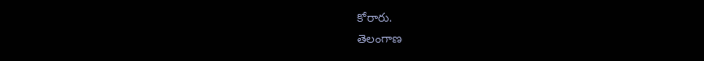కోరారు.
తెలంగాణ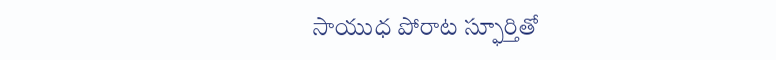సాయుధ పోరాట స్ఫూర్తితో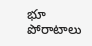భూ పోరాటాలు